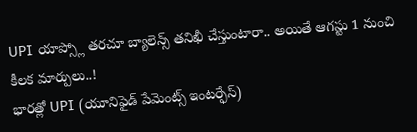UPI యాప్స్లో తరచూ బ్యాలెన్స్ తనిఖీ చేస్తుంటారా.. అయితే ఆగస్టు 1 నుంచి కీలక మార్పులు..!
భారత్లో UPI (యూనిఫైడ్ పేమెంట్స్ ఇంటర్ఫేస్)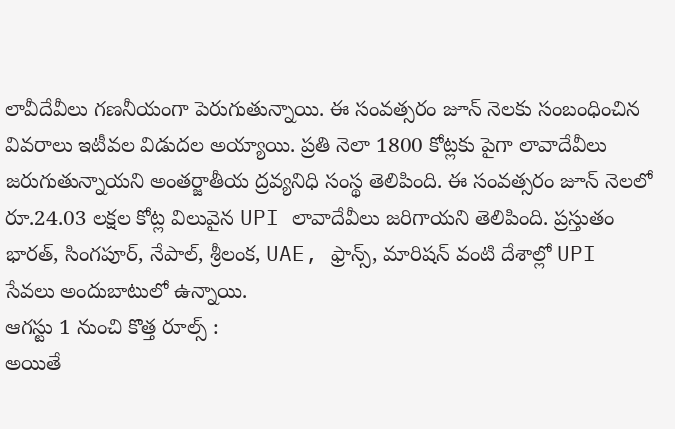లావీదేవీలు గణనీయంగా పెరుగుతున్నాయి. ఈ సంవత్సరం జూన్ నెలకు సంబంధించిన వివరాలు ఇటీవల విడుదల అయ్యాయి. ప్రతి నెలా 1800 కోట్లకు పైగా లావాదేవీలు జరుగుతున్నాయని అంతర్జాతీయ ద్రవ్యనిధి సంస్థ తెలిపింది. ఈ సంవత్సరం జూన్ నెలలో రూ.24.03 లక్షల కోట్ల విలువైన UPI లావాదేవీలు జరిగాయని తెలిపింది. ప్రస్తుతం భారత్, సింగపూర్, నేపాల్, శ్రీలంక, UAE, ఫ్రాన్స్, మారిషన్ వంటి దేశాల్లో UPI సేవలు అందుబాటులో ఉన్నాయి.
ఆగస్టు 1 నుంచి కొత్త రూల్స్ :
అయితే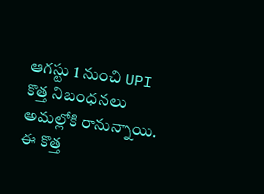ఆగస్టు 1 నుంచి UPI కొత్త నిబంధనలు అమల్లోకి రానున్నాయి. ఈ కొత్త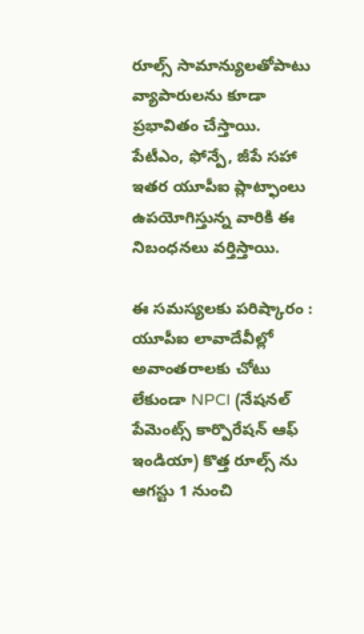రూల్స్ సామాన్యులతోపాటు వ్యాపారులను కూడా ప్రభావితం చేస్తాయి. పేటీఎం, ఫోన్పే, జీపే సహా ఇతర యూపీఐ ప్లాట్ఫాంలు ఉపయోగిస్తున్న వారికి ఈ నిబంధనలు వర్తిస్తాయి.

ఈ సమస్యలకు పరిష్కారం :
యూపీఐ లావాదేవీల్లో అవాంతరాలకు చోటు లేకుండా NPCI (నేషనల్ పేమెంట్స్ కార్పొరేషన్ ఆఫ్ ఇండియా) కొత్త రూల్స్ ను ఆగస్టు 1 నుంచి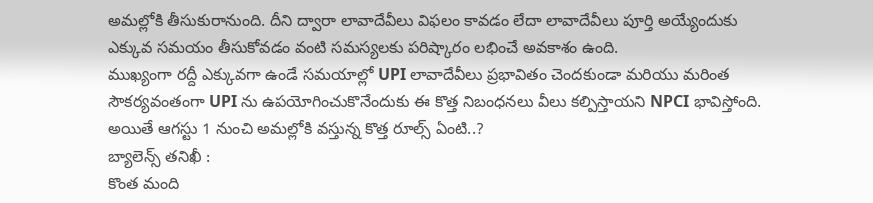అమల్లోకి తీసుకురానుంది. దీని ద్వారా లావాదేవీలు విఫలం కావడం లేదా లావాదేవీలు పూర్తి అయ్యేందుకు ఎక్కువ సమయం తీసుకోవడం వంటి సమస్యలకు పరిష్కారం లభించే అవకాశం ఉంది.
ముఖ్యంగా రద్దీ ఎక్కువగా ఉండే సమయాల్లో UPI లావాదేవీలు ప్రభావితం చెందకుండా మరియు మరింత సౌకర్యవంతంగా UPI ను ఉపయోగించుకొనేందుకు ఈ కొత్త నిబంధనలు వీలు కల్పిస్తాయని NPCI భావిస్తోంది. అయితే ఆగస్టు 1 నుంచి అమల్లోకి వస్తున్న కొత్త రూల్స్ ఏంటి..?
బ్యాలెన్స్ తనిఖీ :
కొంత మంది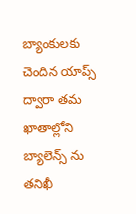బ్యాంకులకు చెందిన యాప్స్ ద్వారా తమ ఖాతాల్లోని బ్యాలెన్స్ ను తనిఖీ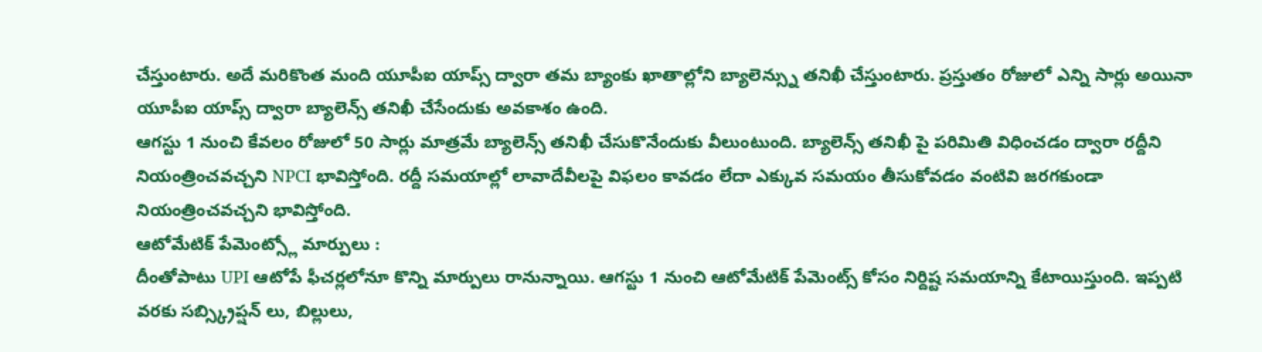చేస్తుంటారు. అదే మరికొంత మంది యూపీఐ యాప్స్ ద్వారా తమ బ్యాంకు ఖాతాల్లోని బ్యాలెన్స్ను తనిఖీ చేస్తుంటారు. ప్రస్తుతం రోజులో ఎన్ని సార్లు అయినా యూపీఐ యాప్స్ ద్వారా బ్యాలెన్స్ తనిఖీ చేసేందుకు అవకాశం ఉంది.
ఆగస్టు 1 నుంచి కేవలం రోజులో 50 సార్లు మాత్రమే బ్యాలెన్స్ తనిఖీ చేసుకొనేందుకు వీలుంటుంది. బ్యాలెన్స్ తనిఖీ పై పరిమితి విధించడం ద్వారా రద్దీని నియంత్రించవచ్చని NPCI భావిస్తోంది. రద్దీ సమయాల్లో లావాదేవీలపై విఫలం కావడం లేదా ఎక్కువ సమయం తీసుకోవడం వంటివి జరగకుండా నియంత్రించవచ్చని భావిస్తోంది.
ఆటోమేటిక్ పేమెంట్స్లో మార్పులు :
దీంతోపాటు UPI ఆటోపే ఫీచర్లలోనూ కొన్ని మార్పులు రానున్నాయి. ఆగస్టు 1 నుంచి ఆటోమేటిక్ పేమెంట్స్ కోసం నిర్దిష్ట సమయాన్ని కేటాయిస్తుంది. ఇప్పటి వరకు సబ్స్క్రిప్షన్ లు, బిల్లులు,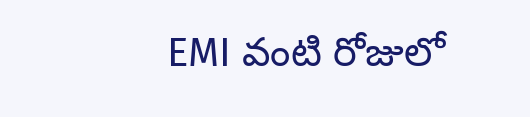EMI వంటి రోజులో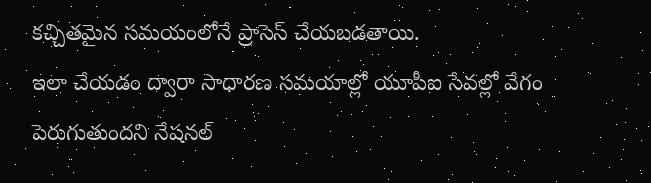కచ్చితమైన సమయంలోనే ప్రాసెస్ చేయబడతాయి.
ఇలా చేయడం ద్వారా సాధారణ సమయాల్లో యూపీఐ సేవల్లో వేగం పెరుగుతుందని నేషనల్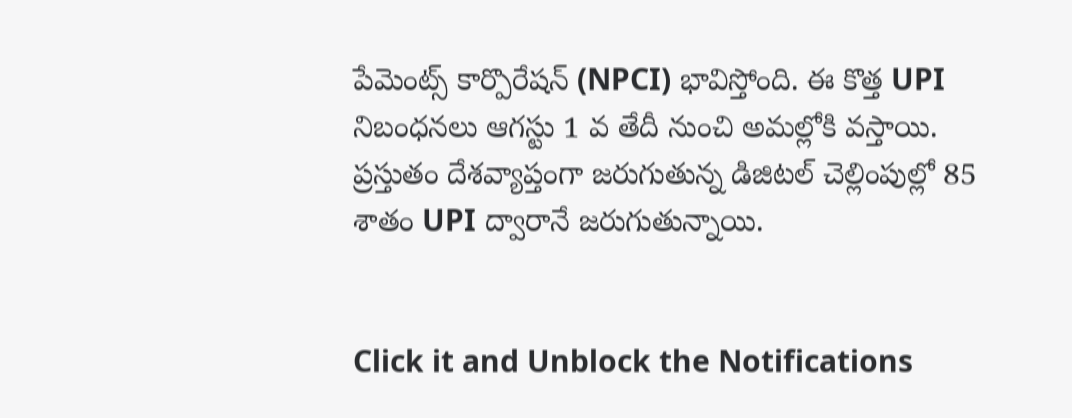పేమెంట్స్ కార్పొరేషన్ (NPCI) భావిస్తోంది. ఈ కొత్త UPI నిబంధనలు ఆగస్టు 1 వ తేదీ నుంచి అమల్లోకి వస్తాయి. ప్రస్తుతం దేశవ్యాప్తంగా జరుగుతున్న డిజిటల్ చెల్లింపుల్లో 85 శాతం UPI ద్వారానే జరుగుతున్నాయి.


Click it and Unblock the Notifications